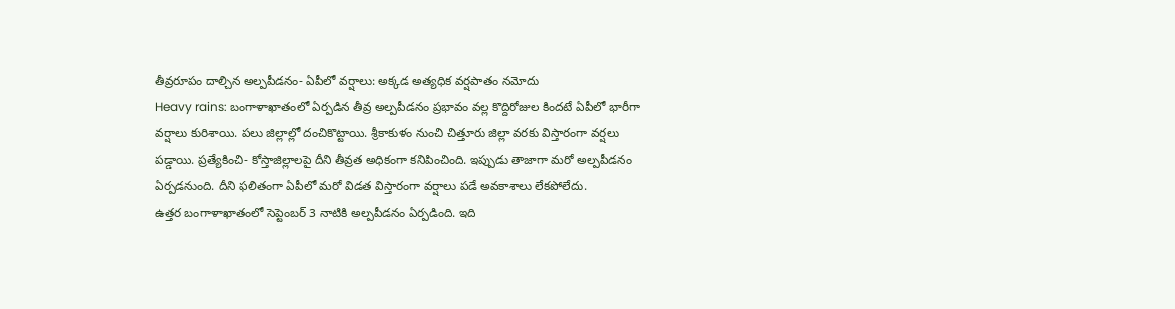తీవ్రరూపం దాల్చిన అల్పపీడనం- ఏపీలో వర్షాలు: అక్కడ అత్యధిక వర్షపాతం నమోదు
Heavy rains: బంగాళాఖాతంలో ఏర్పడిన తీవ్ర అల్పపీడనం ప్రభావం వల్ల కొద్దిరోజుల కిందటే ఏపీలో భారీగా వర్షాలు కురిశాయి. పలు జిల్లాల్లో దంచికొట్టాయి. శ్రీకాకుళం నుంచి చిత్తూరు జిల్లా వరకు విస్తారంగా వర్షలు పడ్డాయి. ప్రత్యేకించి- కోస్తాజిల్లాలపై దీని తీవ్రత అధికంగా కనిపించింది. ఇప్పుడు తాజాగా మరో అల్పపీడనం ఏర్పడనుంది. దీని ఫలితంగా ఏపీలో మరో విడత విస్తారంగా వర్షాలు పడే అవకాశాలు లేకపోలేదు.
ఉత్తర బంగాళాఖాతంలో సెప్టెంబర్ 3 నాటికి అల్పపీడనం ఏర్పడింది. ఇది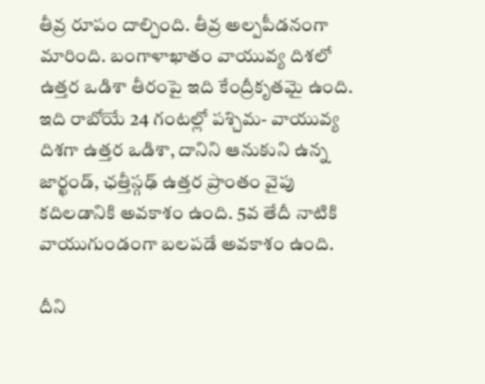తీవ్ర రూపం దాల్చింది. తీవ్ర అల్పపీడనంగా మారింది. బంగాళాఖాతం వాయువ్య దిశలో ఉత్తర ఒడిశా తీరంపై ఇది కేంద్రీకృతమై ఉంది. ఇది రాబోయే 24 గంటల్లో పశ్చిమ- వాయువ్య దిశగా ఉత్తర ఒడిశా, దానిని ఆనుకుని ఉన్న జార్ఖండ్, ఛత్తీస్గఢ్ ఉత్తర ప్రాంతం వైపు కదిలడానికి అవకాశం ఉంది. 5వ తేదీ నాటికి వాయుగుండంగా బలపడే అవకాశం ఉంది.

దీని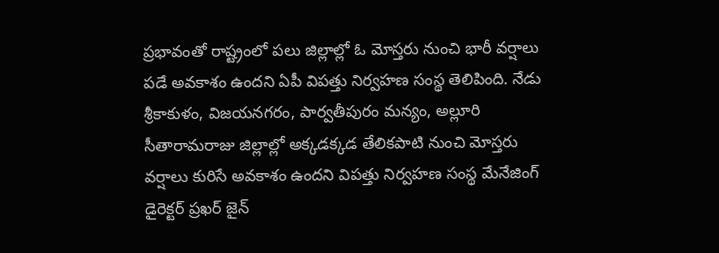ప్రభావంతో రాష్ట్రంలో పలు జిల్లాల్లో ఓ మోస్తరు నుంచి భారీ వర్షాలు పడే అవకాశం ఉందని ఏపీ విపత్తు నిర్వహణ సంస్థ తెలిపింది. నేడు శ్రీకాకుళం, విజయనగరం, పార్వతీపురం మన్యం, అల్లూరి సీతారామరాజు జిల్లాల్లో అక్కడక్కడ తేలికపాటి నుంచి మోస్తరు వర్షాలు కురిసే అవకాశం ఉందని విపత్తు నిర్వహణ సంస్థ మేనేజింగ్ డైరెక్టర్ ప్రఖర్ జైన్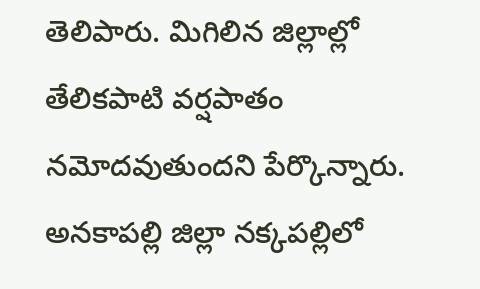తెలిపారు. మిగిలిన జిల్లాల్లో తేలికపాటి వర్షపాతం నమోదవుతుందని పేర్కొన్నారు.
అనకాపల్లి జిల్లా నక్కపల్లిలో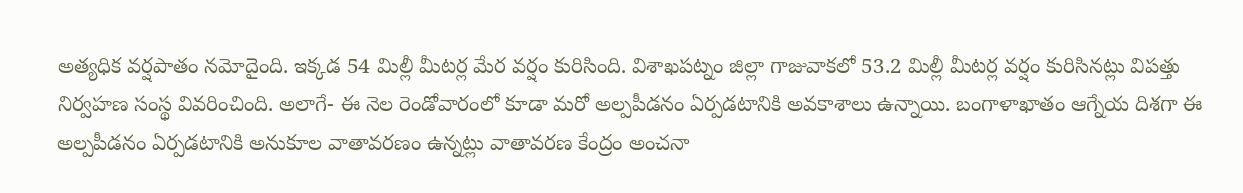అత్యధిక వర్షపాతం నమోదైంది. ఇక్కడ 54 మిల్లీ మీటర్ల మేర వర్షం కురిసింది. విశాఖపట్నం జిల్లా గాజువాకలో 53.2 మిల్లీ మీటర్ల వర్షం కురిసినట్లు విపత్తు నిర్వహణ సంస్థ వివరించింది. అలాగే- ఈ నెల రెండోవారంలో కూడా మరో అల్పపీడనం ఏర్పడటానికి అవకాశాలు ఉన్నాయి. బంగాళాఖాతం ఆగ్నేయ దిశగా ఈ అల్పపీడనం ఏర్పడటానికి అనుకూల వాతావరణం ఉన్నట్లు వాతావరణ కేంద్రం అంచనా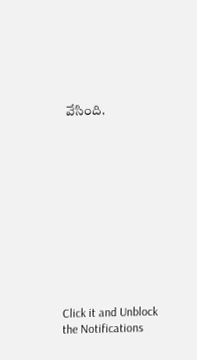వేసింది.












Click it and Unblock the Notifications